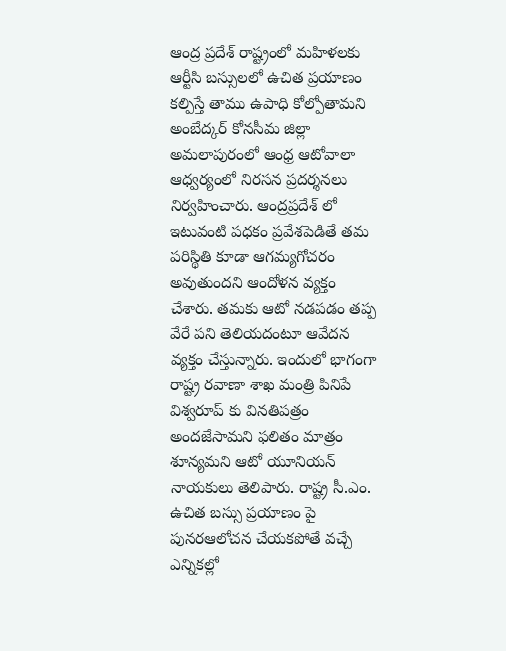ఆంద్ర ప్రదేశ్ రాష్ట్రంలో మహిళలకు ఆర్టీసి బస్సులలో ఉచిత ప్రయాణం కల్పిస్తే తాము ఉపాధి కోల్పోతామని అంబేద్కర్ కోనసీమ జిల్లా అమలాపురంలో ఆంధ్ర ఆటోవాలా ఆధ్వర్యంలో నిరసన ప్రదర్శనలు నిర్వహించారు. ఆంద్రప్రదేశ్ లో ఇటువంటి పధకం ప్రవేశపెడితే తమ పరిస్థితి కూడా ఆగమ్యగోచరం అవుతుందని ఆందోళన వ్యక్తం చేశారు. తమకు ఆటో నడపడం తప్ప వేరే పని తెలియదంటూ ఆవేదన వ్యక్తం చేస్తున్నారు. ఇందులో భాగంగా రాష్ట్ర రవాణా శాఖ మంత్రి పినిపే విశ్వరూప్ కు వినతిపత్రం అందజేసామని ఫలితం మాత్రం శూన్యమని ఆటో యూనియన్ నాయకులు తెలిపారు. రాష్ట్ర సీ.ఎం. ఉచిత బస్సు ప్రయాణం పై పునరఆలోచన చేయకపోతే వచ్చే ఎన్నికల్లో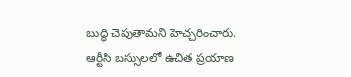బుద్ధి చెపుతామని హెచ్చరించారు.
ఆర్టీసి బస్సులలో ఉచిత ప్రయాణ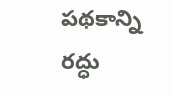పథకాన్ని రద్ధు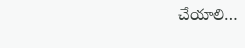చేయాలి…